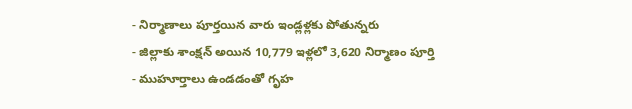- నిర్మాణాలు పూర్తయిన వారు ఇండ్లళ్లకు పోతున్నరు
- జిల్లాకు శాంక్షన్ అయిన 10,779 ఇళ్లలో 3,620 నిర్మాణం పూర్తి
- ముహూర్తాలు ఉండడంతో గృహ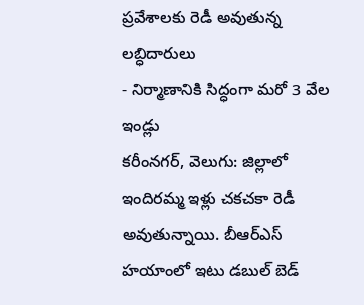ప్రవేశాలకు రెడీ అవుతున్న లబ్ధిదారులు
- నిర్మాణానికి సిద్ధంగా మరో 3 వేల ఇండ్లు
కరీంనగర్, వెలుగు: జిల్లాలో ఇందిరమ్మ ఇళ్లు చకచకా రెడీ అవుతున్నాయి. బీఆర్ఎస్ హయాంలో ఇటు డబుల్ బెడ్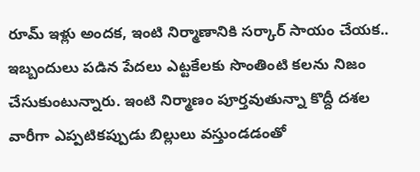రూమ్ ఇళ్లు అందక, ఇంటి నిర్మాణానికి సర్కార్ సాయం చేయక.. ఇబ్బందులు పడిన పేదలు ఎట్టకేలకు సొంతింటి కలను నిజం చేసుకుంటున్నారు. ఇంటి నిర్మాణం పూర్తవుతున్నా కొద్దీ దశల వారీగా ఎప్పటికప్పుడు బిల్లులు వస్తుండడంతో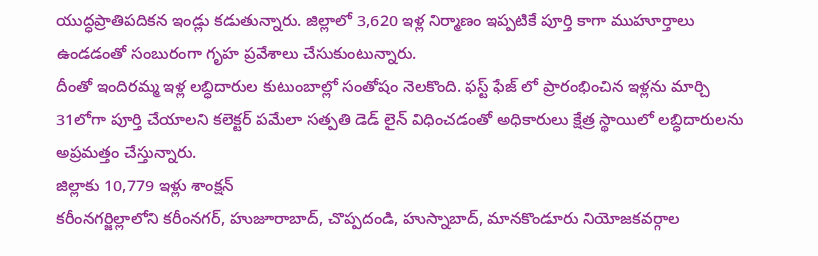యుద్ధప్రాతిపదికన ఇండ్లు కడుతున్నారు. జిల్లాలో 3,620 ఇళ్ల నిర్మాణం ఇప్పటికే పూర్తి కాగా ముహూర్తాలు ఉండడంతో సంబురంగా గృహ ప్రవేశాలు చేసుకుంటున్నారు.
దీంతో ఇందిరమ్మ ఇళ్ల లబ్ధిదారుల కుటుంబాల్లో సంతోషం నెలకొంది. ఫస్ట్ ఫేజ్ లో ప్రారంభించిన ఇళ్లను మార్చి 31లోగా పూర్తి చేయాలని కలెక్టర్ పమేలా సత్పతి డెడ్ లైన్ విధించడంతో అధికారులు క్షేత్ర స్థాయిలో లబ్ధిదారులను అప్రమత్తం చేస్తున్నారు.
జిల్లాకు 10,779 ఇళ్లు శాంక్షన్
కరీంనగర్జిల్లాలోని కరీంనగర్, హుజూరాబాద్, చొప్పదండి, హుస్నాబాద్, మానకొండూరు నియోజకవర్గాల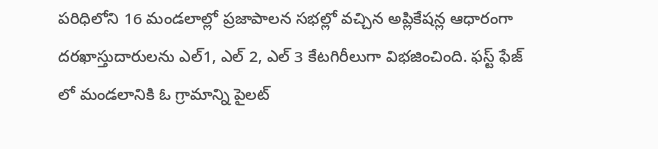పరిధిలోని 16 మండలాల్లో ప్రజాపాలన సభల్లో వచ్చిన అప్లికేషన్ల ఆధారంగా దరఖాస్తుదారులను ఎల్1, ఎల్ 2, ఎల్ 3 కేటగిరీలుగా విభజించింది. ఫస్ట్ ఫేజ్ లో మండలానికి ఓ గ్రామాన్ని పైలట్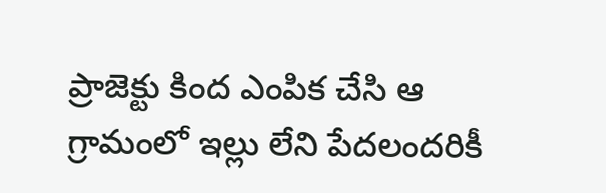ప్రాజెక్టు కింద ఎంపిక చేసి ఆ గ్రామంలో ఇల్లు లేని పేదలందరికీ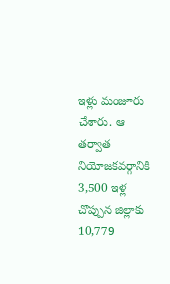ఇళ్లు మంజూరు చేశారు. ఆ తర్వాత నియోజకవర్గానికి 3,500 ఇళ్ల చొప్పున జిల్లాకు 10,779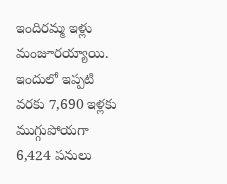ఇందిరమ్మ ఇళ్లు మంజూరయ్యాయి. ఇందులో ఇప్పటి వరకు 7,690 ఇళ్లకు ముగ్గుపోయగా 6,424 పనులు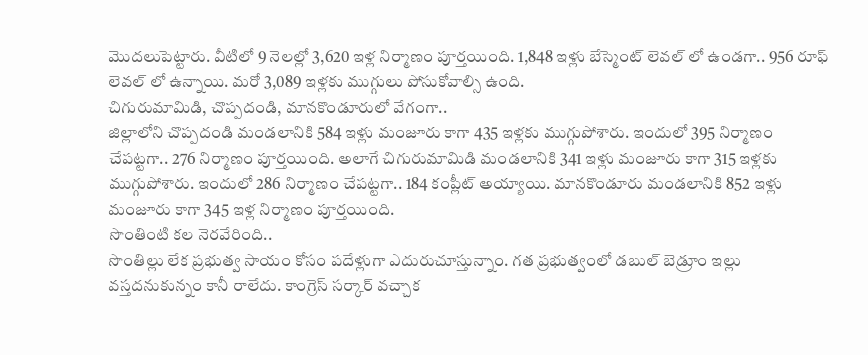మొదలుపెట్టారు. వీటిలో 9 నెలల్లో 3,620 ఇళ్ల నిర్మాణం పూర్తయింది. 1,848 ఇళ్లు బేస్మెంట్ లెవల్ లో ఉండగా.. 956 రూఫ్ లెవల్ లో ఉన్నాయి. మరో 3,089 ఇళ్లకు ముగ్గులు పోసుకోవాల్సి ఉంది.
చిగురుమామిడి, చొప్పదండి, మానకొండూరులో వేగంగా..
జిల్లాలోని చొప్పదండి మండలానికి 584 ఇళ్లు మంజూరు కాగా 435 ఇళ్లకు ముగ్గుపోశారు. ఇందులో 395 నిర్మాణం చేపట్టగా.. 276 నిర్మాణం పూర్తయింది. అలాగే చిగురుమామిడి మండలానికి 341 ఇళ్లు మంజూరు కాగా 315 ఇళ్లకు ముగ్గుపోశారు. ఇందులో 286 నిర్మాణం చేపట్టగా.. 184 కంప్లీట్ అయ్యాయి. మానకొండూరు మండలానికి 852 ఇళ్లు మంజూరు కాగా 345 ఇళ్ల నిర్మాణం పూర్తయింది.
సొంతింటి కల నెరవేరింది..
సొంతిల్లు లేక ప్రభుత్వ సాయం కోసం పదేళ్లుగా ఎదురుచూస్తున్నాం. గత ప్రభుత్వంలో డబుల్ బెడ్రూం ఇల్లు వస్తదనుకున్నం కానీ రాలేదు. కాంగ్రెస్ సర్కార్ వచ్చాక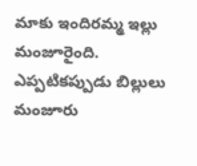మాకు ఇందిరమ్మ ఇల్లు మంజూరైంది. ఎప్పటికప్పుడు బిల్లులు మంజూరు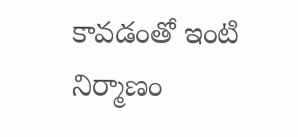కావడంతో ఇంటి నిర్మాణం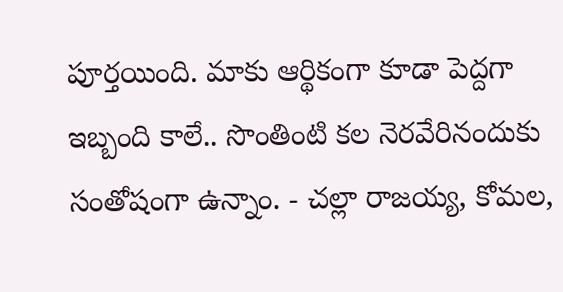పూర్తయింది. మాకు ఆర్థికంగా కూడా పెద్దగా ఇబ్బంది కాలే.. సొంతింటి కల నెరవేరినందుకు సంతోషంగా ఉన్నాం. - చల్లా రాజయ్య, కోమల,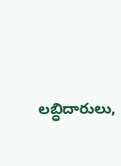లబ్ధిదారులు,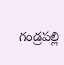గండ్రపల్లి